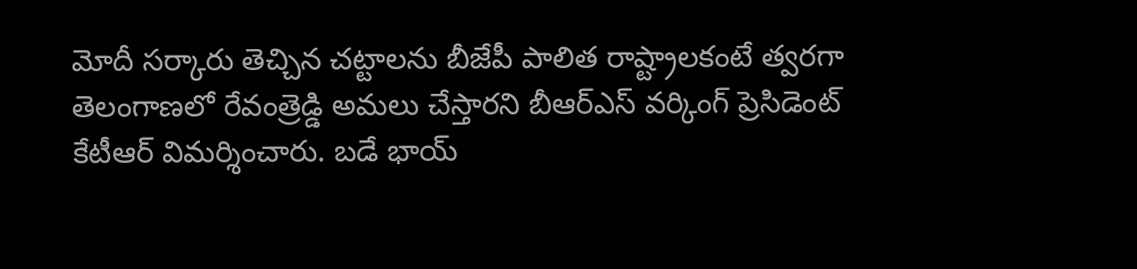మోదీ సర్కారు తెచ్చిన చట్టాలను బీజేపీ పాలిత రాష్ట్రాలకంటే త్వరగా తెలంగాణలో రేవంత్రెడ్డి అమలు చేస్తారని బీఆర్ఎస్ వర్కింగ్ ప్రెసిడెంట్ కేటీఆర్ విమర్శించారు. బడే భాయ్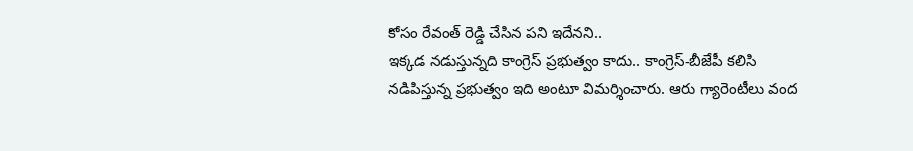కోసం రేవంత్ రెడ్డి చేసిన పని ఇదేనని..
ఇక్కడ నడుస్తున్నది కాంగ్రెస్ ప్రభుత్వం కాదు.. కాంగ్రెస్-బీజేపీ కలిసి నడిపిస్తున్న ప్రభుత్వం ఇది అంటూ విమర్శించారు. ఆరు గ్యారెంటీలు వంద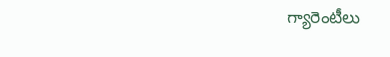గ్యారెంటీలు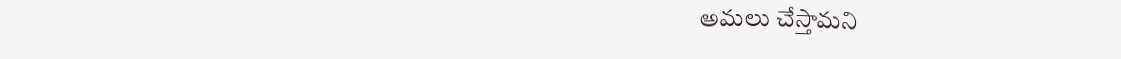అమలు చేస్తామని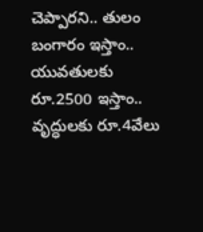చెప్పారని.. తులం బంగారం ఇస్తాం.. యువతులకు రూ.2500 ఇస్తాం.. వృద్ధులకు రూ.4వేలు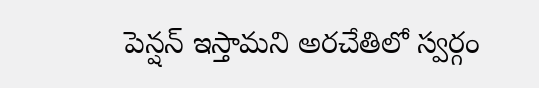పెన్షన్ ఇస్తామని అరచేతిలో స్వర్గం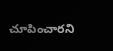చూపించారని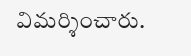విమర్శించారు.